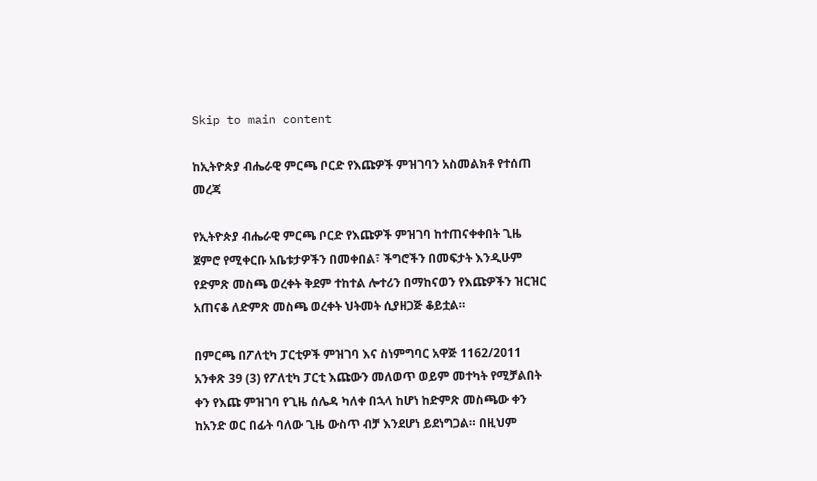Skip to main content

ከኢትዮጵያ ብሔራዊ ምርጫ ቦርድ የእጩዎች ምዝገባን አስመልክቶ የተሰጠ መረጃ

የኢትዮጵያ ብሔራዊ ምርጫ ቦርድ የእጩዎች ምዝገባ ከተጠናቀቀበት ጊዜ ጀምሮ የሚቀርቡ አቤቱታዎችን በመቀበል፣ ችግሮችን በመፍታት እንዲሁም የድምጽ መስጫ ወረቀት ቅደም ተከተል ሎተሪን በማከናወን የእጩዎችን ዝርዝር አጠናቆ ለድምጽ መስጫ ወረቀት ህትመት ሲያዘጋጅ ቆይቷል።

በምርጫ በፖለቲካ ፓርቲዎች ምዝገባ እና ስነምግባር አዋጅ 1162/2011 አንቀጽ 39 (3) የፖለቲካ ፓርቲ እጩውን መለወጥ ወይም መተካት የሚቻልበት ቀን የእጩ ምዝገባ የጊዜ ሰሌዳ ካለቀ በኋላ ከሆነ ከድምጽ መስጫው ቀን ከአንድ ወር በፊት ባለው ጊዜ ውስጥ ብቻ እንደሆነ ይደነግጋል። በዚህም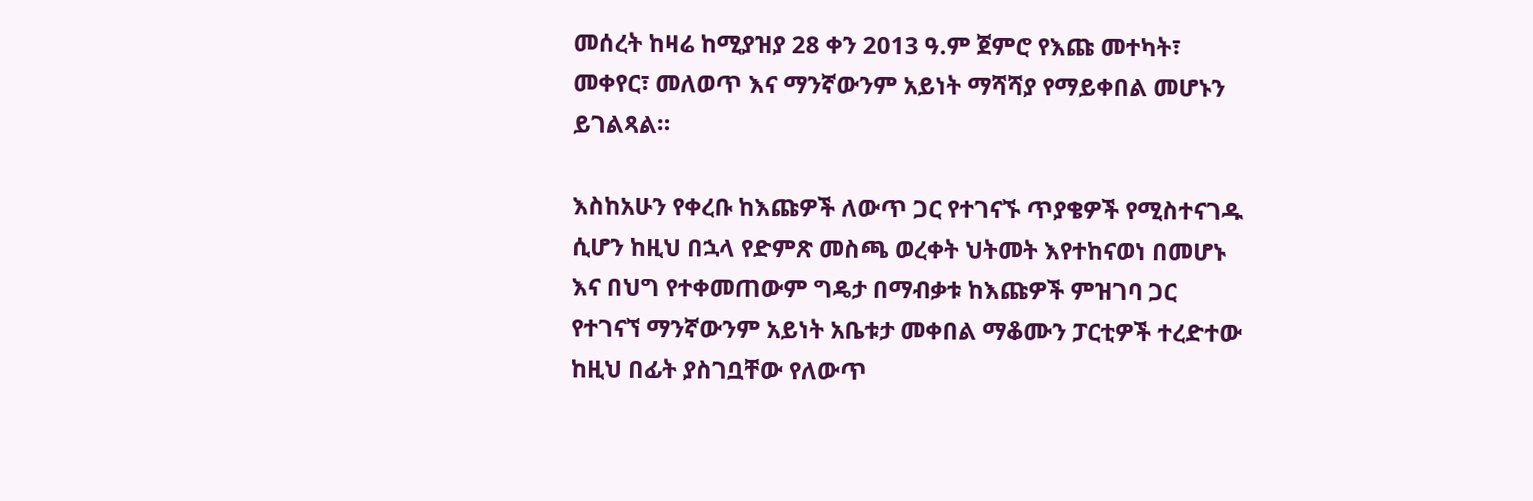መሰረት ከዛሬ ከሚያዝያ 28 ቀን 2013 ዓ.ም ጀምሮ የእጩ መተካት፣ መቀየር፣ መለወጥ እና ማንኛውንም አይነት ማሻሻያ የማይቀበል መሆኑን ይገልጻል።

እስከአሁን የቀረቡ ከእጩዎች ለውጥ ጋር የተገናኙ ጥያቄዎች የሚስተናገዱ ሲሆን ከዚህ በኋላ የድምጽ መስጫ ወረቀት ህትመት እየተከናወነ በመሆኑ እና በህግ የተቀመጠውም ግዴታ በማብቃቱ ከእጩዎች ምዝገባ ጋር የተገናኘ ማንኛውንም አይነት አቤቱታ መቀበል ማቆሙን ፓርቲዎች ተረድተው ከዚህ በፊት ያስገቧቸው የለውጥ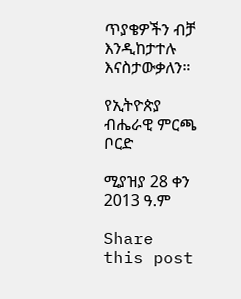ጥያቄዎችን ብቻ እንዲከታተሉ እናስታውቃለን።

የኢትዮጵያ ብሔራዊ ምርጫ ቦርድ

ሚያዝያ 28 ቀን 2013 ዓ.ም

Share this post